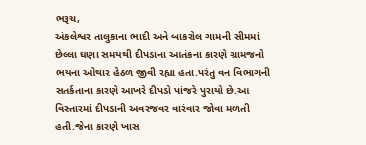ભરૂચ,
અંકલેશ્વર તાલુકાના ભાદી અને બાકરોલ ગામની સીમમાં છેલ્લા ઘણા સમયથી દીપડાના આતંકના કારણે ગ્રામજનો ભયના ઓથાર હેઠળ જીવી રહ્યા હતા.પરંતુ વન વિભાગની સતર્કતાના કારણે આખરે દીપડો પાંજરે પુરાયો છે.આ વિસ્તારમાં દીપડાની અવરજવર વારંવાર જોવા મળતી હતી.જેના કારણે ખાસ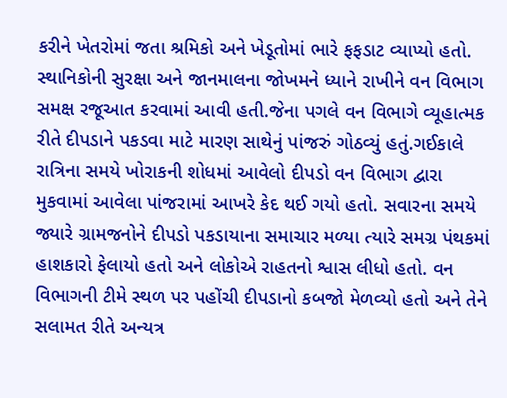કરીને ખેતરોમાં જતા શ્રમિકો અને ખેડૂતોમાં ભારે ફફડાટ વ્યાપ્યો હતો. સ્થાનિકોની સુરક્ષા અને જાનમાલના જોખમને ધ્યાને રાખીને વન વિભાગ સમક્ષ રજૂઆત કરવામાં આવી હતી.જેના પગલે વન વિભાગે વ્યૂહાત્મક રીતે દીપડાને પકડવા માટે મારણ સાથેનું પાંજરું ગોઠવ્યું હતું.ગઈકાલે રાત્રિના સમયે ખોરાકની શોધમાં આવેલો દીપડો વન વિભાગ દ્વારા મુકવામાં આવેલા પાંજરામાં આખરે કેદ થઈ ગયો હતો. સવારના સમયે જ્યારે ગ્રામજનોને દીપડો પકડાયાના સમાચાર મળ્યા ત્યારે સમગ્ર પંથકમાં હાશકારો ફેલાયો હતો અને લોકોએ રાહતનો શ્વાસ લીધો હતો. વન વિભાગની ટીમે સ્થળ પર પહોંચી દીપડાનો કબજો મેળવ્યો હતો અને તેને સલામત રીતે અન્યત્ર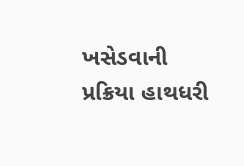ખસેડવાની પ્રક્રિયા હાથધરી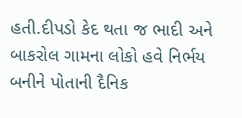હતી.દીપડો કેદ થતા જ ભાદી અને બાકરોલ ગામના લોકો હવે નિર્ભય બનીને પોતાની દૈનિક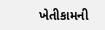ખેતીકામની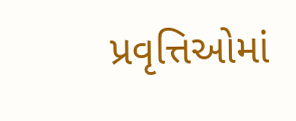પ્રવૃત્તિઓમાં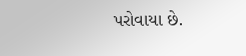પરોવાયા છે.